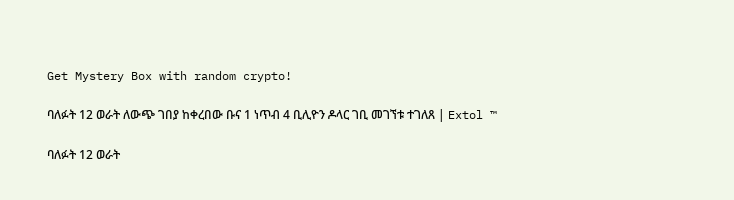Get Mystery Box with random crypto!

ባለፉት 12 ወራት ለውጭ ገበያ ከቀረበው ቡና 1 ነጥብ 4 ቢሊዮን ዶላር ገቢ መገኘቱ ተገለጸ | Extol ™

ባለፉት 12 ወራት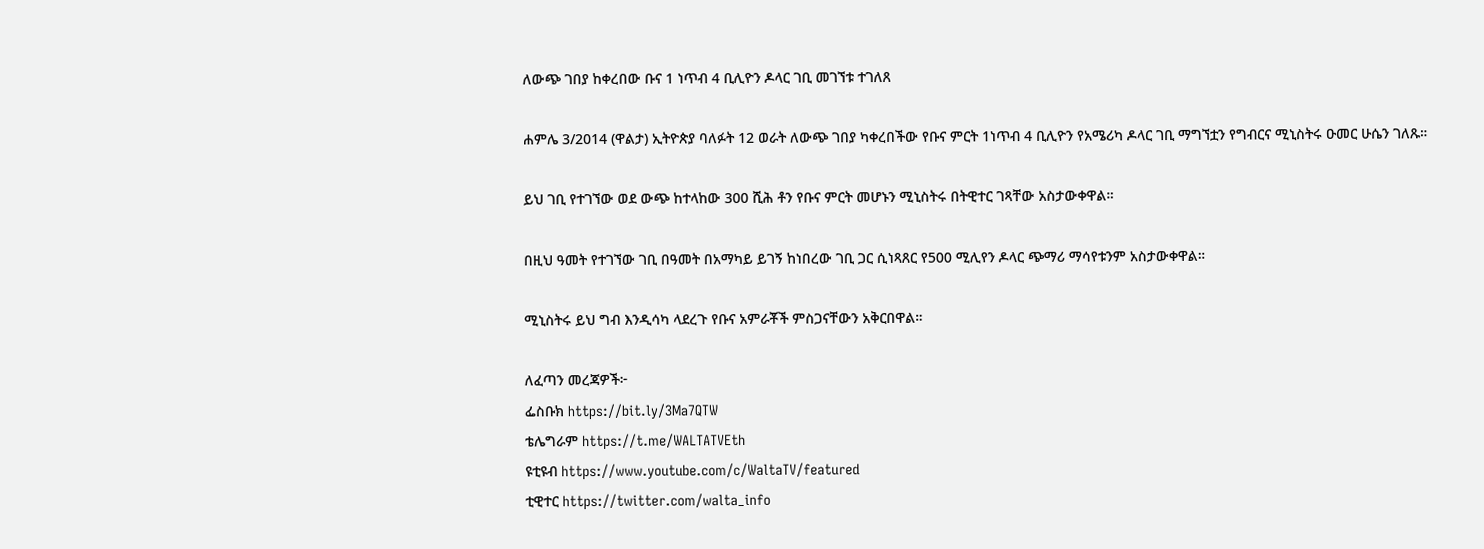ለውጭ ገበያ ከቀረበው ቡና 1 ነጥብ 4 ቢሊዮን ዶላር ገቢ መገኘቱ ተገለጸ

ሐምሌ 3/2014 (ዋልታ) ኢትዮጵያ ባለፉት 12 ወራት ለውጭ ገበያ ካቀረበችው የቡና ምርት 1ነጥብ 4 ቢሊዮን የአሜሪካ ዶላር ገቢ ማግኘቷን የግብርና ሚኒስትሩ ዑመር ሁሴን ገለጹ።

ይህ ገቢ የተገኘው ወደ ውጭ ከተላከው 300 ሺሕ ቶን የቡና ምርት መሆኑን ሚኒስትሩ በትዊተር ገጻቸው አስታውቀዋል።

በዚህ ዓመት የተገኘው ገቢ በዓመት በአማካይ ይገኝ ከነበረው ገቢ ጋር ሲነጻጸር የ500 ሚሊየን ዶላር ጭማሪ ማሳየቱንም አስታውቀዋል።

ሚኒስትሩ ይህ ግብ እንዲሳካ ላደረጉ የቡና አምራቾች ምስጋናቸውን አቅርበዋል።

ለፈጣን መረጃዎች፦
ፌስቡክ https://bit.ly/3Ma7QTW
ቴሌግራም https://t.me/WALTATVEth
ዩቲዩብ https://www.youtube.com/c/WaltaTV/featured
ቲዊተር https://twitter.com/walta_info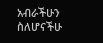አብራችሁን ስለሆናችሁ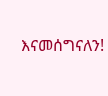እናመሰግናለን!